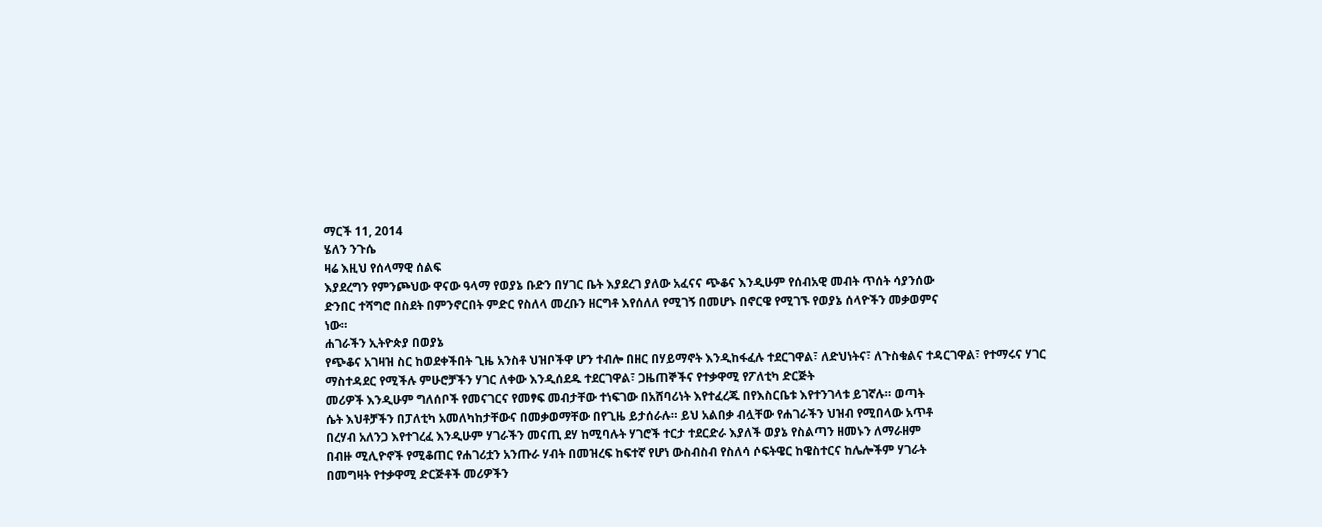ማርች 11, 2014
ሄለን ንጉሴ
ዛሬ እዚህ የሰላማዊ ሰልፍ
እያደረግን የምንጮህው ዋናው ዓላማ የወያኔ ቡድን በሃገር ቤት እያደረገ ያለው አፈናና ጭቆና እንዲሁም የሰብአዊ መብት ጥሰት ሳያንሰው
ድንበር ተሻግሮ በስደት በምንኖርበት ምድር የስለላ መረቡን ዘርግቶ እየሰለለ የሚገኝ በመሆኑ በኖርዌ የሚገኙ የወያኔ ሰላዮችን መቃወምና
ነው።
ሐገራችን ኢትዮጵያ በወያኔ
የጭቆና አገዛዝ ስር ከወደቀችበት ጊዜ አንስቶ ህዝቦችዋ ሆን ተብሎ በዘር በሃይማኖት እንዲከፋፈሉ ተደርገዋል፣ ለድህነትና፣ ለጉስቁልና ተዳርገዋል፣ የተማሩና ሃገር ማስተዳደር የሚችሉ ምሁሮቻችን ሃገር ለቀው እንዲሰደዱ ተደርገዋል፣ ጋዜጠኞችና የተቃዋሚ የፖለቲካ ድርጅት
መሪዎች እንዲሁም ግለሰቦች የመናገርና የመፃፍ መብታቸው ተነፍገው በአሸባሪነት እየተፈረጁ በየእስርቤቱ እየተንገላቱ ይገኛሉ። ወጣት
ሴት እህቶቻችን በፓለቲካ አመለካከታቸውና በመቃወማቸው በየጊዜ ይታሰራሉ። ይህ አልበቃ ብሏቸው የሐገራችን ህዝብ የሚበላው አጥቶ
በረሃብ አለንጋ እየተገረፈ እንዲሁም ሃገራችን መናጢ ደሃ ከሚባሉት ሃገሮች ተርታ ተደርድራ እያለች ወያኔ የስልጣን ዘመኑን ለማራዘም
በብዙ ሚሊዮኖች የሚቆጠር የሐገሪቷን አንጡራ ሃብት በመዝረፍ ከፍተኛ የሆነ ውስብስብ የስለሳ ሶፍትዌር ከዌስተርና ከሌሎችም ሃገራት
በመግዛት የተቃዋሚ ድርጅቶች መሪዎችን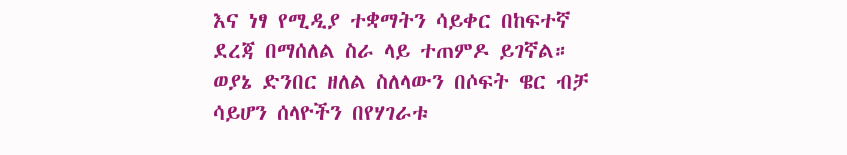እና ነፃ የሚዲያ ተቋማትን ሳይቀር በከፍተኛ ደረጃ በማሰለል ስራ ላይ ተጠምዶ ይገኛል።
ወያኔ ድንበር ዘለል ስለላውን በሶፍት ዌር ብቻ ሳይሆን ሰላዮችን በየሃገራቱ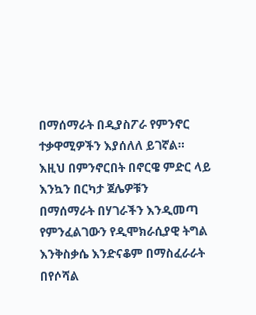በማሰማራት በዲያስፖራ የምንኖር ተቃዋሚዎችን እያሰለለ ይገኛል። እዚህ በምንኖርበት በኖርዌ ምድር ላይ እንኳን በርካታ ጀሌዎቹን
በማሰማራት በሃገራችን እንዲመጣ የምንፈልገውን የዲሞክራሲያዊ ትግል እንቅስቃሴ እንድናቆም በማስፈራራት በየሶሻል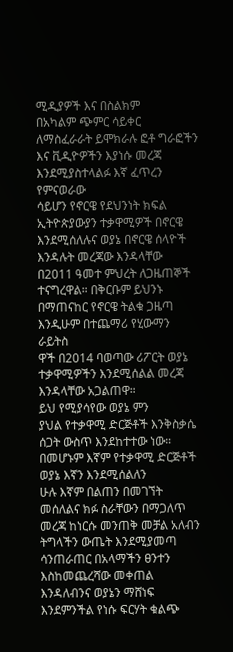ሚዲያዎች እና በስልክም
በአካልም ጭምር ሳይቀር ለማስፈራራት ይሞክራሉ ፎቶ ግራፎችን እና ቪዲዮዎችን እያነሱ መረጃ እንደሚያስተላልፉ እኛ ፈጥረን የምናወራው
ሳይሆን የኖርዌ የደህንነት ክፍል ኢትዮጵያውያን ተቃዋሚዎች በኖርዌ እንደሚሰለሉና ወያኔ በኖርዌ ሰላዮች እንዳሉት መረጃው እንዳላቸው
በ2011 ዓመተ ምህረት ለጋዜጠኞች ተናግረዋል። በቅርቡም ይህንኑ በማጠናከር የኖርዌ ትልቁ ጋዜጣ እንዲሁም በተጨማሪ የሂውማን ራይትስ
ዋች በ2014 ባወጣው ሪፖርት ወያኔ ተቃዋሚዎችን እንደሚሰልል መረጃ እንዳላቸው አጋልጠዋ።
ይህ የሚያሳየው ወያኔ ምን
ያህል የተቃዋሚ ድርጅቶች እንቅስቃሴ ሰጋት ውስጥ እንደከተተው ነው። በመሆኑም እኛም የተቃዋሚ ድርጅቶች ወያኔ እኛን እንደሚሰልለን
ሁሉ እኛም በልጠን በመገኘት መሰለልና ክፉ ስራቸውን በማጋለጥ መረጃ ከነርሱ መንጠቅ መቻል አለብን ትግላችን ውጤት እንደሚያመጣ ሳንጠራጠር በአላማችን ፀንተን
እስከመጨረሻው መቀጠል እንዳለብንና ወያኔን ማሸነፍ እንደምንችል የነሱ ፍርሃት ቁልጭ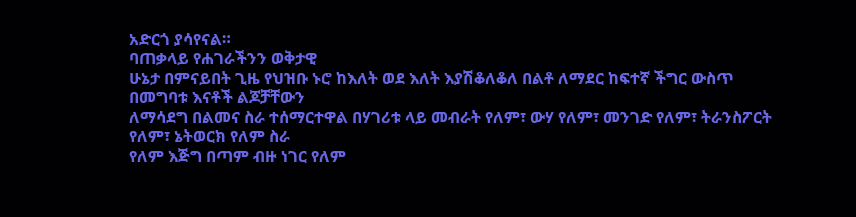አድርጎ ያሳየናል።
ባጠቃላይ የሐገራችንን ወቅታዊ
ሁኔታ በምናይበት ጊዜ የህዝቡ ኑሮ ከእለት ወደ እለት እያሽቆለቆለ በልቶ ለማደር ከፍተኛ ችግር ውስጥ በመግባቱ እናቶች ልጆቻቸውን
ለማሳደግ በልመና ስራ ተሰማርተዋል በሃገሪቱ ላይ መብራት የለም፣ ውሃ የለም፣ መንገድ የለም፣ ትራንስፖርት የለም፣ ኔትወርክ የለም ስራ
የለም እጅግ በጣም ብዙ ነገር የለም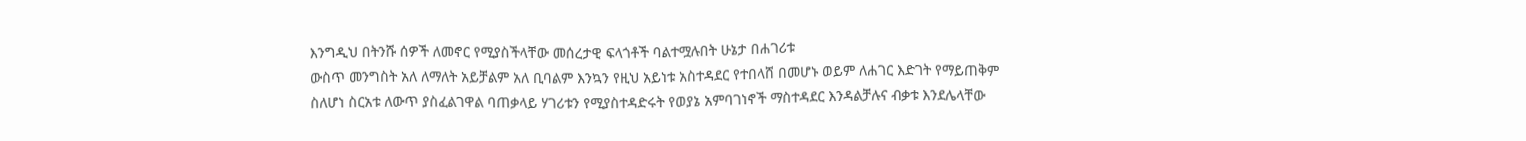እንግዲህ በትንሹ ሰዎች ለመኖር የሚያስችላቸው መሰረታዊ ፍላጎቶች ባልተሟሉበት ሁኔታ በሐገሪቱ
ውስጥ መንግስት አለ ለማለት አይቻልም አለ ቢባልም እንኳን የዚህ አይነቱ አስተዳደር የተበላሸ በመሆኑ ወይም ለሐገር እድገት የማይጠቅም
ስለሆነ ስርአቱ ለውጥ ያስፈልገዋል ባጠቃላይ ሃገሪቱን የሚያስተዳድሩት የወያኔ አምባገነኖች ማስተዳደር እንዳልቻሉና ብቃቱ እንደሌላቸው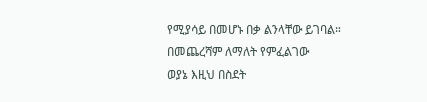የሚያሳይ በመሆኑ በቃ ልንላቸው ይገባል።
በመጨረሻም ለማለት የምፈልገው
ወያኔ እዚህ በስደት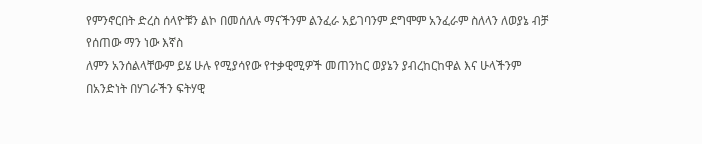የምንኖርበት ድረስ ሰላዮቹን ልኮ በመሰለሉ ማናችንም ልንፈራ አይገባንም ደግሞም አንፈራም ስለላን ለወያኔ ብቻ የሰጠው ማን ነው እኛስ
ለምን አንሰልላቸውም ይሄ ሁሉ የሚያሳየው የተቃዊሚዎች መጠንከር ወያኔን ያብረከርከዋል እና ሁላችንም በአንድነት በሃገራችን ፍትሃዊ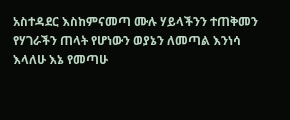አስተዳደር እስከምናመጣ ሙሉ ሃይላችንን ተጠቅመን የሃገራችን ጠላት የሆነውን ወያኔን ለመጣል እንነሳ እላለሁ እኔ የመጣሁ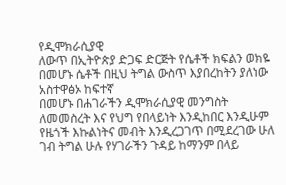የዲሞክራሲያዊ
ለውጥ በኢትዮጵያ ድጋፍ ድርጅት የሴቶች ክፍልን ወክዬ በመሆኑ ሴቶች በዚህ ትግል ውስጥ እያበረከትን ያለነው አስተዋፅኦ ከፍተኛ
በመሆኑ በሐገራችን ዲሞክራሲያዊ መንግስት ለመመስረት እና የህግ የበላይነት እንዲከበር እንዲሁም
የዜጎች እኩልነትና መብት እንዲረጋገጥ በሚደረገው ሁለ ገብ ትግል ሁሉ የሃገራችን ጉዳይ ከማንም በላይ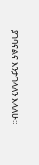ያገባናልና እንታገላለን እላለሁ።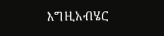እግዚአብሄር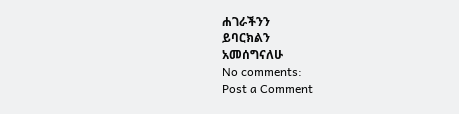ሐገራችንን
ይባርክልን
አመሰግናለሁ
No comments:
Post a Comment